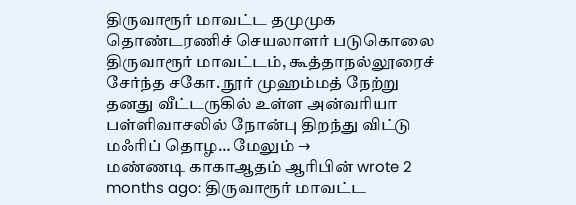திருவாரூர் மாவட்ட தமுமுக தொண்டரணிச் செயலாளர் படுகொலை திருவாரூர் மாவட்டம், கூத்தாநல்லூரைச் சேர்ந்த சகோ. நூர் முஹம்மத் நேற்று தனது வீட்டருகில் உள்ள அன்வரியா பள்ளிவாசலில் நோன்பு திறந்து விட்டு மஃரிப் தொழ… மேலும் →
மண்ணடி காகாஆதம் ஆரிபின் wrote 2 months ago: திருவாரூர் மாவட்ட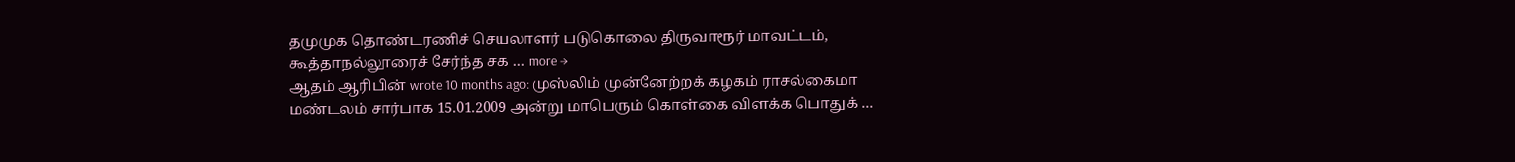தமுமுக தொண்டரணிச் செயலாளர் படுகொலை திருவாரூர் மாவட்டம், கூத்தாநல்லூரைச் சேர்ந்த சக … more →
ஆதம் ஆரிபின் wrote 10 months ago: முஸ்லிம் முன்னேற்றக் கழகம் ராசல்கைமா மண்டலம் சார்பாக 15.01.2009 அன்று மாபெரும் கொள்கை விளக்க பொதுக் …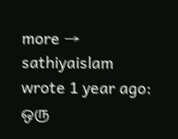more →
sathiyaislam wrote 1 year ago: ஒரு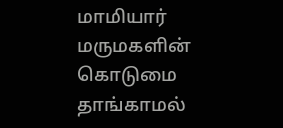மாமியார் மருமகளின் கொடுமை தாங்காமல்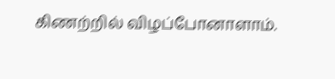கிணற்றில் விழப்போனாளாம்.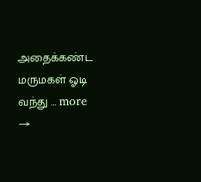அதைக்கண்ட மருமகள் ஓடி வந்து … more →